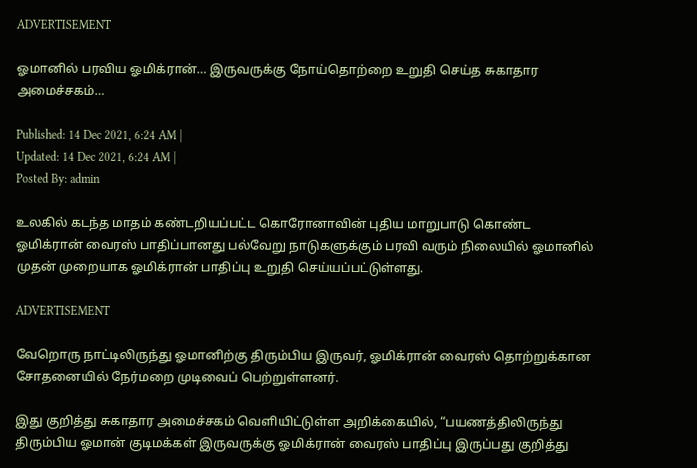ADVERTISEMENT

ஓமானில் பரவிய ஓமிக்ரான்… இருவருக்கு நோய்தொற்றை உறுதி செய்த சுகாதார அமைச்சகம்…

Published: 14 Dec 2021, 6:24 AM |
Updated: 14 Dec 2021, 6:24 AM |
Posted By: admin

உலகில் கடந்த மாதம் கண்டறியப்பட்ட கொரோனாவின் புதிய மாறுபாடு கொண்ட ஓமிக்ரான் வைரஸ் பாதிப்பானது பல்வேறு நாடுகளுக்கும் பரவி வரும் நிலையில் ஓமானில் முதன் முறையாக ஓமிக்ரான் பாதிப்பு உறுதி செய்யப்பட்டுள்ளது.

ADVERTISEMENT

வேறொரு நாட்டிலிருந்து ஓமானிற்கு திரும்பிய இருவர், ஓமிக்ரான் வைரஸ் தொற்றுக்கான சோதனையில் நேர்மறை முடிவைப் பெற்றுள்ளனர்.

இது குறித்து சுகாதார அமைச்சகம் வெளியிட்டுள்ள அறிக்கையில், “பயணத்திலிருந்து திரும்பிய ஓமான் குடிமக்கள் இருவருக்கு ஓமிக்ரான் வைரஸ் பாதிப்பு இருப்பது குறித்து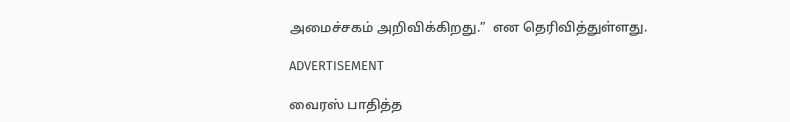அமைச்சகம் அறிவிக்கிறது.”  என தெரிவித்துள்ளது.

ADVERTISEMENT

வைரஸ் பாதித்த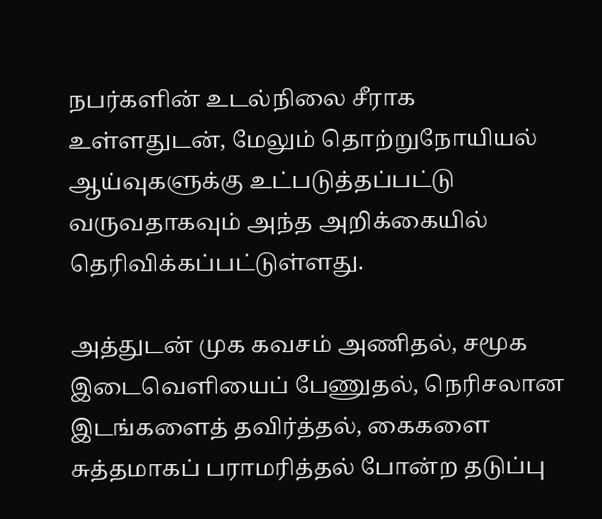நபர்களின் உடல்நிலை சீராக உள்ளதுடன், மேலும் தொற்றுநோயியல் ஆய்வுகளுக்கு உட்படுத்தப்பட்டு வருவதாகவும் அந்த அறிக்கையில் தெரிவிக்கப்பட்டுள்ளது.

அத்துடன் முக கவசம் அணிதல், சமூக இடைவெளியைப் பேணுதல், நெரிசலான இடங்களைத் தவிர்த்தல், கைகளை சுத்தமாகப் பராமரித்தல் போன்ற தடுப்பு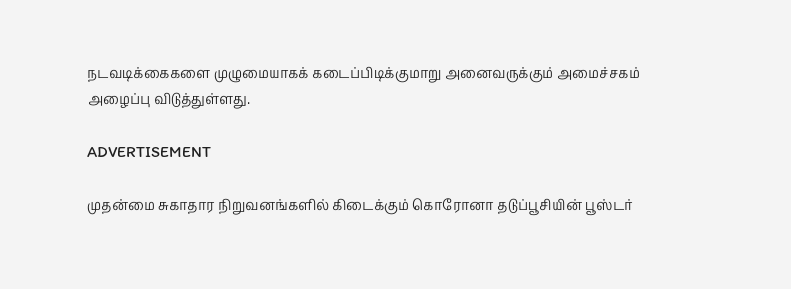நடவடிக்கைகளை முழுமையாகக் கடைப்பிடிக்குமாறு அனைவருக்கும் அமைச்சகம் அழைப்பு விடுத்துள்ளது.

ADVERTISEMENT

முதன்மை சுகாதார நிறுவனங்களில் கிடைக்கும் கொரோனா தடுப்பூசியின் பூஸ்டர்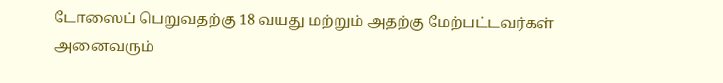டோஸைப் பெறுவதற்கு 18 வயது மற்றும் அதற்கு மேற்பட்டவர்கள் அனைவரும்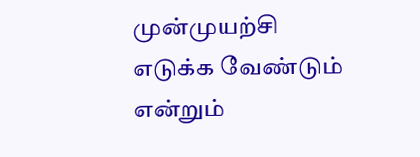முன்முயற்சி எடுக்க வேண்டும் என்றும்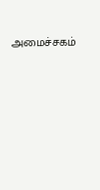அமைச்சகம்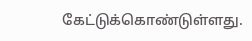கேட்டுக்கொண்டுள்ளது.